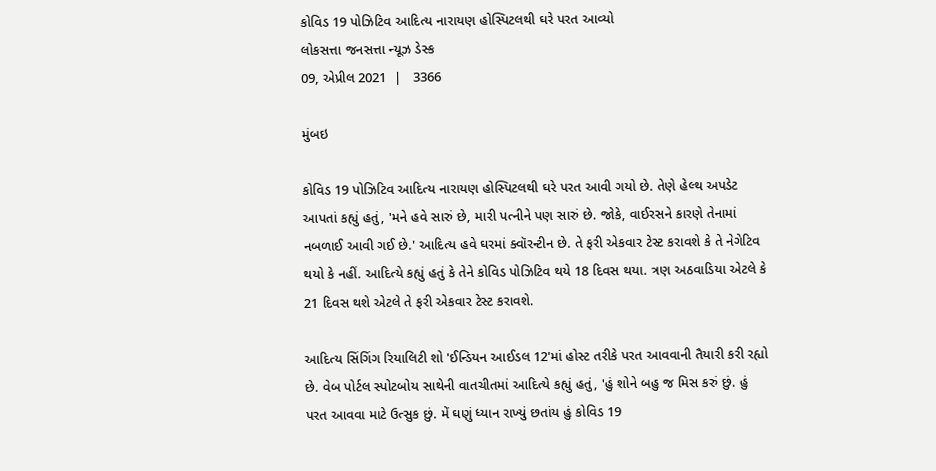કોવિડ 19 પોઝિટિવ આદિત્ય નારાયણ હોસ્પિટલથી ઘરે પરત આવ્યો
લોકસત્તા જનસત્તા ન્યૂઝ ડેસ્ક
09, એપ્રીલ 2021  |   3366

મુંબઇ

કોવિડ 19 પોઝિટિવ આદિત્ય નારાયણ હોસ્પિટલથી ઘરે પરત આવી ગયો છે. તેણે હેલ્થ અપડેટ આપતાં કહ્યું હતું, 'મને હવે સારું છે, મારી પત્નીને પણ સારું છે. જોકે, વાઈરસને કારણે તેનામાં નબળાઈ આવી ગઈ છે.' આદિત્ય હવે ઘરમાં ક્વૉરન્ટીન છે. તે ફરી એકવાર ટેસ્ટ કરાવશે કે તે નેગેટિવ થયો કે નહીં. આદિત્યે કહ્યું હતું કે તેને કોવિડ પોઝિટિવ થયે 18 દિવસ થયા. ત્રણ અઠવાડિયા એટલે કે 21 દિવસ થશે એટલે તે ફરી એકવાર ટેસ્ટ કરાવશે.

આદિત્ય સિંગિંગ રિયાલિટી શો 'ઈન્ડિયન આઈડલ 12'માં હોસ્ટ તરીકે પરત આવવાની તૈયારી કરી રહ્યો છે. વેબ પોર્ટલ સ્પોટબોય સાથેની વાતચીતમાં આદિત્યે કહ્યું હતું, 'હું શોને બહુ જ મિસ કરું છું. હું પરત આવવા માટે ઉત્સુક છું. મેં ઘણું ધ્યાન રાખ્યું છતાંય હું કોવિડ 19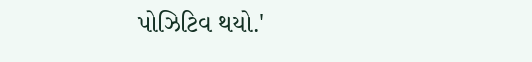પોઝિટિવ થયો.'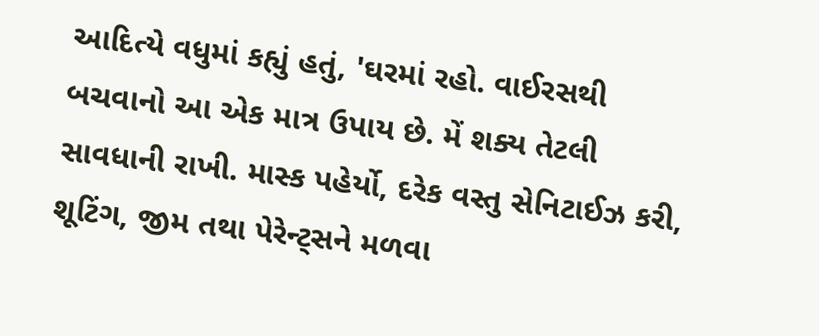આદિત્યે વધુમાં કહ્યું હતું, 'ઘરમાં રહો. વાઈરસથી બચવાનો આ એક માત્ર ઉપાય છે. મેં શક્ય તેટલી સાવધાની રાખી. માસ્ક પહેર્યો, દરેક વસ્તુ સેનિટાઈઝ કરી, શૂટિંગ, જીમ તથા પેરેન્ટ્સને મળવા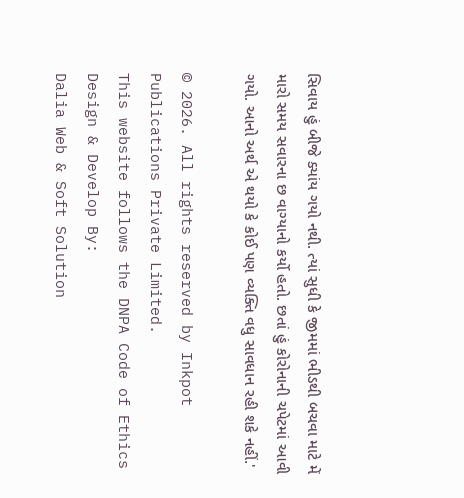સિવાય હું બીજે ક્યાંય ગયો નથી. ત્યાં સુધી કે જીમમાં ભીડથી બચવા માટે મેં મારો સમય સવારના છ વાગ્યાનો કર્યો હતો. છતાં હું કોરોનાની ચપેટમાં આવી ગયો. આનો અર્થ એ થયો કે કોઈ પણ વ્યક્તિ વધુ સાવધાન રહી શકે નહીં.'

© 2026. All rights reserved by Inkpot Publications Private Limited.
This website follows the DNPA Code of Ethics
Design & Develop By:
Dalia Web & Soft Solution